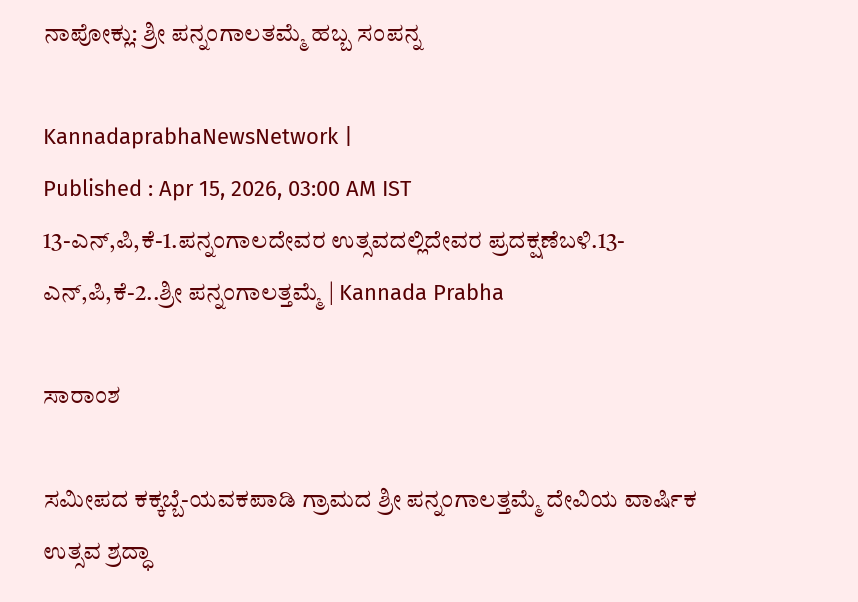ನಾಪೋಕ್ಲು: ಶ್ರೀ ಪನ್ನಂಗಾಲತಮ್ಮೆ ಹಬ್ಬ ಸಂಪನ್ನ

KannadaprabhaNewsNetwork |
Published : Apr 15, 2026, 03:00 AM IST
13-ಎನ್,ಪಿ,ಕೆ-1.ಪನ್ನಂಗಾಲದೇವರ ಉತ್ಸವದಲ್ಲಿದೇವರ ಪ್ರದಕ್ಷಣೆಬಳಿ.13-ಎನ್,ಪಿ,ಕೆ-2..ಶ್ರೀ ಪನ್ನಂಗಾಲತ್ತಮ್ಮೆ | Kannada Prabha

ಸಾರಾಂಶ

ಸಮೀಪದ ಕಕ್ಕಬ್ಬೆ-ಯವಕಪಾಡಿ ಗ್ರಾಮದ ಶ್ರೀ ಪನ್ನಂಗಾಲತ್ತಮ್ಮೆ ದೇವಿಯ ವಾರ್ಷಿಕ ಉತ್ಸವ ಶ್ರದ್ಧಾ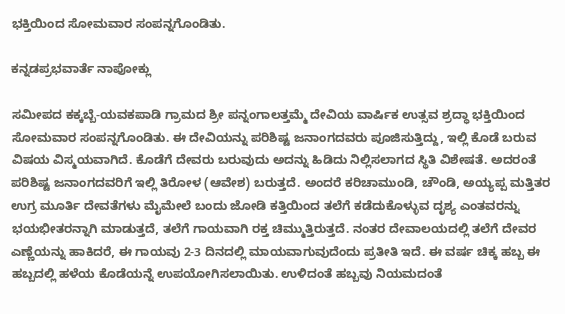ಭಕ್ತಿಯಿಂದ ಸೋಮವಾರ ಸಂಪನ್ನಗೊಂಡಿತು.

ಕನ್ನಡಪ್ರಭವಾರ್ತೆ ನಾಪೋಕ್ಲು

ಸಮೀಪದ ಕಕ್ಕಬ್ಬೆ-ಯವಕಪಾಡಿ ಗ್ರಾಮದ ಶ್ರೀ ಪನ್ನಂಗಾಲತ್ತಮ್ಮೆ ದೇವಿಯ ವಾರ್ಷಿಕ ಉತ್ಸವ ಶ್ರದ್ಧಾ ಭಕ್ತಿಯಿಂದ ಸೋಮವಾರ ಸಂಪನ್ನಗೊಂಡಿತು. ಈ ದೇವಿಯನ್ನು ಪರಿಶಿಷ್ಟ ಜನಾಂಗದವರು ಪೂಜಿಸುತ್ತಿದ್ದು, ಇಲ್ಲಿ ಕೊಡೆ ಬರುವ ವಿಷಯ ವಿಸ್ಮಯವಾಗಿದೆ. ಕೊಡೆಗೆ ದೇವರು ಬರುವುದು ಅದನ್ನು ಹಿಡಿದು ನಿಲ್ಲಿಸಲಾಗದ ಸ್ಥಿತಿ ವಿಶೇಷತೆ. ಅದರಂತೆ ಪರಿಶಿಷ್ಟ ಜನಾಂಗದವರಿಗೆ ಇಲ್ಲಿ ತಿರೋಳ (ಆವೇಶ) ಬರುತ್ತದೆ. ಅಂದರೆ ಕರಿಚಾಮುಂಡಿ, ಚೌಂಡಿ, ಅಯ್ಯಪ್ಪ ಮತ್ತಿತರ ಉಗ್ರ ಮೂರ್ತಿ ದೇವತೆಗಳು ಮೈಮೇಲೆ ಬಂದು ಜೋಡಿ ಕತ್ತಿಯಿಂದ ತಲೆಗೆ ಕಡೆದುಕೊಳ್ಳುವ ದೃಶ್ಯ ಎಂತವರನ್ನು ಭಯಭೀತರನ್ನಾಗಿ ಮಾಡುತ್ತದೆ, ತಲೆಗೆ ಗಾಯವಾಗಿ ರಕ್ತ ಚಿಮ್ಮುತ್ತಿರುತ್ತದೆ. ನಂತರ ದೇವಾಲಯದಲ್ಲಿ ತಲೆಗೆ ದೇವರ ಎಣ್ಣೆಯನ್ನು ಹಾಕಿದರೆ, ಈ ಗಾಯವು 2-3 ದಿನದಲ್ಲಿ ಮಾಯವಾಗುವುದೆಂದು ಪ್ರತೀತಿ ಇದೆ. ಈ ವರ್ಷ ಚಿಕ್ಕ ಹಬ್ಬ ಈ ಹಬ್ಬದಲ್ಲಿ ಹಳೆಯ ಕೊಡೆಯನ್ನೆ ಉಪಯೋಗಿಸಲಾಯಿತು. ಉಳಿದಂತೆ ಹಬ್ಬವು ನಿಯಮದಂತೆ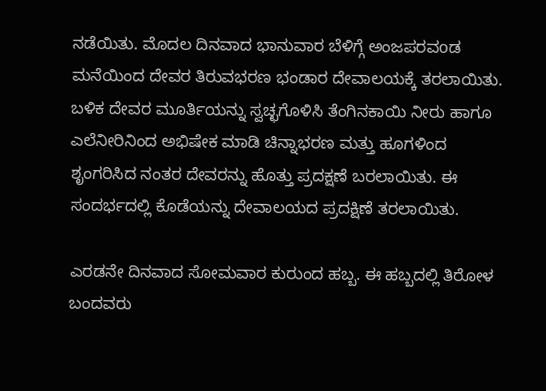ನಡೆಯಿತು. ಮೊದಲ ದಿನವಾದ ಭಾನುವಾರ ಬೆಳಿಗ್ಗೆ ಅಂಜಪರವoಡ ಮನೆಯಿಂದ ದೇವರ ತಿರುವಭರಣ ಭಂಡಾರ ದೇವಾಲಯಕ್ಕೆ ತರಲಾಯಿತು. ಬಳಿಕ ದೇವರ ಮೂರ್ತಿಯನ್ನು ಸ್ವಚ್ಛಗೊಳಿಸಿ ತೆಂಗಿನಕಾಯಿ ನೀರು ಹಾಗೂ ಎಲೆನೀರಿನಿಂದ ಅಭಿಷೇಕ ಮಾಡಿ ಚಿನ್ನಾಭರಣ ಮತ್ತು ಹೂಗಳಿಂದ ಶೃಂಗರಿಸಿದ ನಂತರ ದೇವರನ್ನು ಹೊತ್ತು ಪ್ರದಕ್ಷಣೆ ಬರಲಾಯಿತು. ಈ ಸಂದರ್ಭದಲ್ಲಿ ಕೊಡೆಯನ್ನು ದೇವಾಲಯದ ಪ್ರದಕ್ಷಿಣೆ ತರಲಾಯಿತು.

ಎರಡನೇ ದಿನವಾದ ಸೋಮವಾರ ಕುರುಂದ ಹಬ್ಬ. ಈ ಹಬ್ಬದಲ್ಲಿ ತಿರೋಳ ಬಂದವರು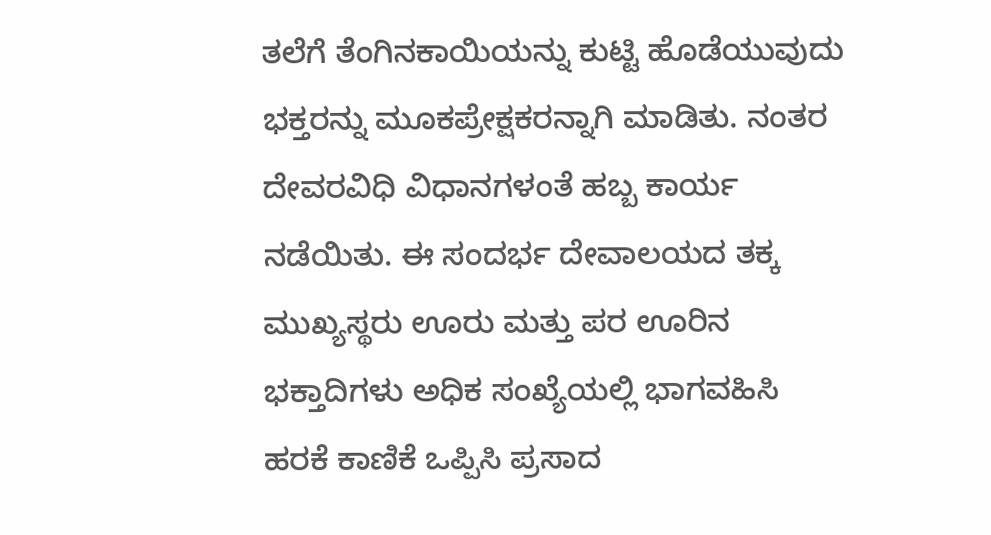ತಲೆಗೆ ತೆಂಗಿನಕಾಯಿಯನ್ನು ಕುಟ್ಟಿ ಹೊಡೆಯುವುದು ಭಕ್ತರನ್ನು ಮೂಕಪ್ರೇಕ್ಷಕರನ್ನಾಗಿ ಮಾಡಿತು. ನಂತರ ದೇವರವಿಧಿ ವಿಧಾನಗಳಂತೆ ಹಬ್ಬ ಕಾರ್ಯ ನಡೆಯಿತು. ಈ ಸಂದರ್ಭ ದೇವಾಲಯದ ತಕ್ಕ ಮುಖ್ಯಸ್ಥರು ಊರು ಮತ್ತು ಪರ ಊರಿನ ಭಕ್ತಾದಿಗಳು ಅಧಿಕ ಸಂಖ್ಯೆಯಲ್ಲಿ ಭಾಗವಹಿಸಿ ಹರಕೆ ಕಾಣಿಕೆ ಒಪ್ಪಿಸಿ ಪ್ರಸಾದ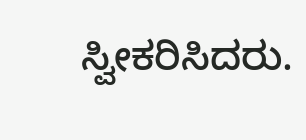ಸ್ವೀಕರಿಸಿದರು.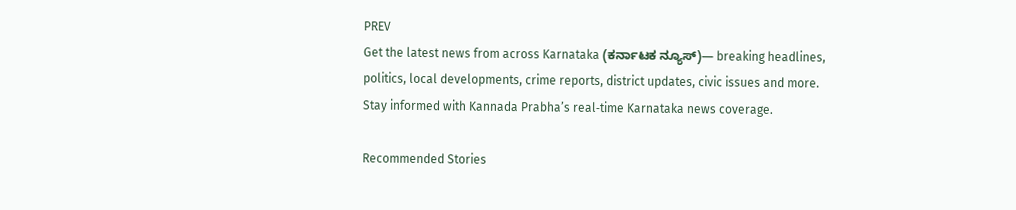PREV
Get the latest news from across Karnataka (ಕರ್ನಾಟಕ ನ್ಯೂಸ್)— breaking headlines, politics, local developments, crime reports, district updates, civic issues and more. Stay informed with Kannada Prabha’s real‑time Karnataka news coverage.

Recommended Stories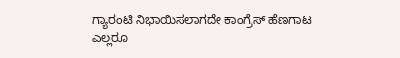ಗ್ಯಾರಂಟಿ ನಿಭಾಯಿಸಲಾಗದೇ ಕಾಂಗ್ರೆಸ್ ಹೆಣಗಾಟ
ಎಲ್ಲರೂ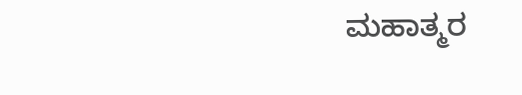ಮಹಾತ್ಮರ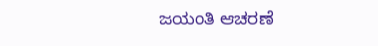ಜಯಂತಿ ಆಚರಣೆ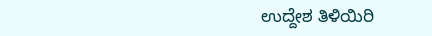ಉದ್ದೇಶ ತಿಳಿಯಿರಿ